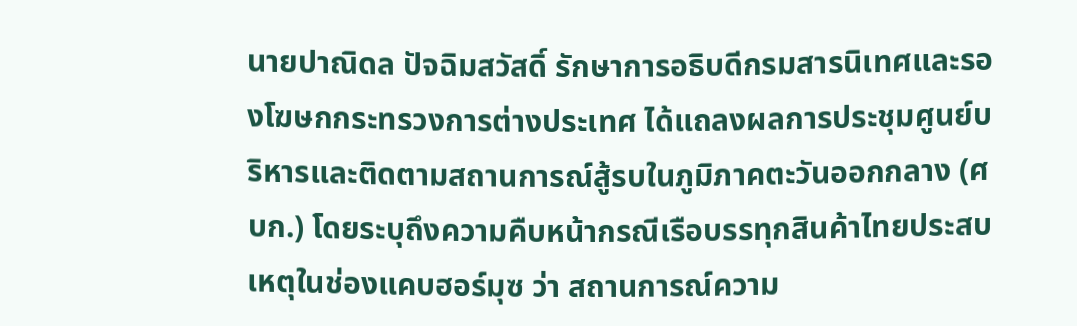นายปาณิดล ปัจฉิมสวัสดิ์ รักษาการอธิบดีกรมสารนิเทศและรองโฆษกกระทรวงการต่างประเทศ ได้แถลงผลการประชุมศูนย์บริหารและติดตามสถานการณ์สู้รบในภูมิภาคตะวันออกกลาง (ศบก.) โดยระบุถึงความคืบหน้ากรณีเรือบรรทุกสินค้าไทยประสบเหตุในช่องแคบฮอร์มุซ ว่า สถานการณ์ความ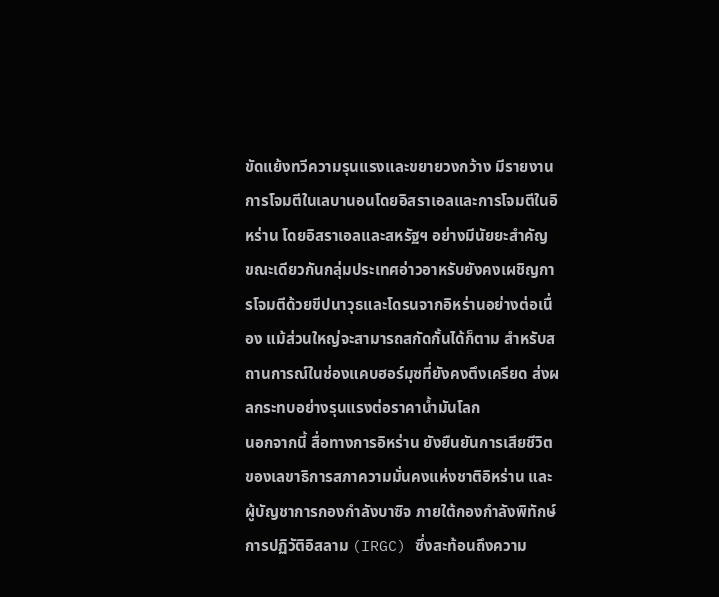ขัดแย้งทวีความรุนแรงและขยายวงกว้าง มีรายงานการโจมตีในเลบานอนโดยอิสราเอลและการโจมตีในอิหร่าน โดยอิสราเอลและสหรัฐฯ อย่างมีนัยยะสำคัญ ขณะเดียวกันกลุ่มประเทศอ่าวอาหรับยังคงเผชิญการโจมตีด้วยขีปนาวุธและโดรนจากอิหร่านอย่างต่อเนื่อง แม้ส่วนใหญ่จะสามารถสกัดกั้นได้ก็ตาม สำหรับสถานการณ์ในช่องแคบฮอร์มุซที่ยังคงตึงเครียด ส่งผลกระทบอย่างรุนแรงต่อราคาน้ำมันโลก
นอกจากนี้ สื่อทางการอิหร่าน ยังยืนยันการเสียชีวิตของเลขาธิการสภาความมั่นคงแห่งชาติอิหร่าน และผู้บัญชาการกองกำลังบาซิจ ภายใต้กองกำลังพิทักษ์การปฏิวัติอิสลาม (IRGC) ซึ่งสะท้อนถึงความ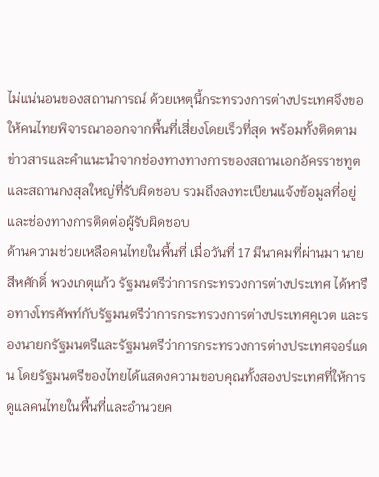ไม่แน่นอนของสถานการณ์ ด้วยเหตุนี้กระทรวงการต่างประเทศจึงขอให้คนไทยพิจารณาออกจากพื้นที่เสี่ยงโดยเร็วที่สุด พร้อมทั้งติดตามข่าวสารและคำแนะนำจากช่องทางทางการของสถานเอกอัครราชทูตและสถานกงสุลใหญ่ที่รับผิดชอบ รวมถึงลงทะเบียนแจ้งข้อมูลที่อยู่และช่องทางการติดต่อผู้รับผิดชอบ
ด้านความช่วยเหลือคนไทยในพื้นที่ เมื่อวันที่ 17 มีนาคมที่ผ่านมา นายสีหศักดิ์ พวงเกตุแก้ว รัฐมนตรีว่าการกระทรวงการต่างประเทศ ได้หารือทางโทรศัพท์กับรัฐมนตรีว่าการกระทรวงการต่างประเทศคูเวต และรองนายกรัฐมนตรีและรัฐมนตรีว่าการกระทรวงการต่างประเทศจอร์แดน โดยรัฐมนตรีของไทยได้แสดงความขอบคุณทั้งสองประเทศที่ให้การดูแลคนไทยในพื้นที่และอำนวยค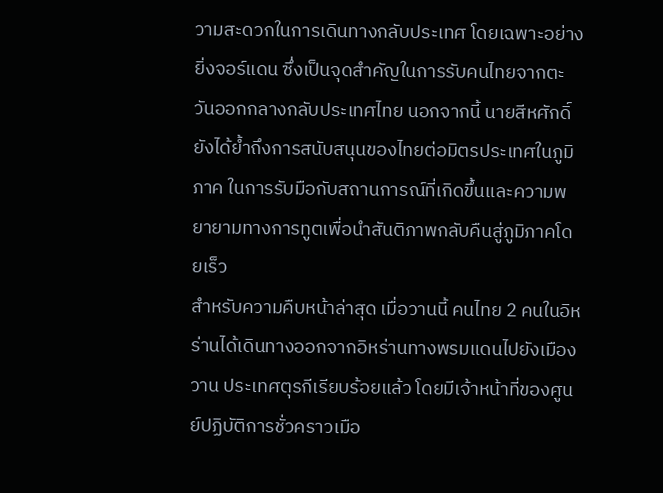วามสะดวกในการเดินทางกลับประเทศ โดยเฉพาะอย่างยิ่งจอร์แดน ซึ่งเป็นจุดสำคัญในการรับคนไทยจากตะวันออกกลางกลับประเทศไทย นอกจากนี้ นายสีหศักดิ์ยังได้ย้ำถึงการสนับสนุนของไทยต่อมิตรประเทศในภูมิภาค ในการรับมือกับสถานการณ์ที่เกิดขึ้นและความพยายามทางการทูตเพื่อนำสันติภาพกลับคืนสู่ภูมิภาคโดยเร็ว
สำหรับความคืบหน้าล่าสุด เมื่อวานนี้ คนไทย 2 คนในอิหร่านได้เดินทางออกจากอิหร่านทางพรมแดนไปยังเมืองวาน ประเทศตุรกีเรียบร้อยแล้ว โดยมีเจ้าหน้าที่ของศูนย์ปฏิบัติการชั่วคราวเมือ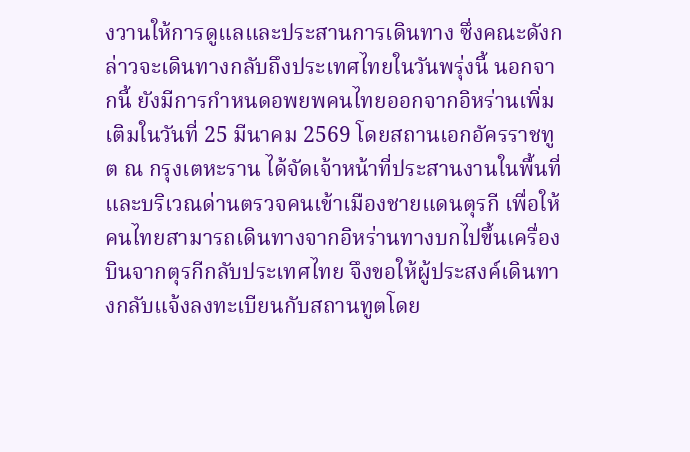งวานให้การดูแลและประสานการเดินทาง ซึ่งคณะดังกล่าวจะเดินทางกลับถึงประเทศไทยในวันพรุ่งนี้ นอกจากนี้ ยังมีการกำหนดอพยพคนไทยออกจากอิหร่านเพิ่มเติมในวันที่ 25 มีนาคม 2569 โดยสถานเอกอัครราชทูต ณ กรุงเตหะราน ได้จัดเจ้าหน้าที่ประสานงานในพื้นที่และบริเวณด่านตรวจคนเข้าเมืองชายแดนตุรกี เพื่อให้คนไทยสามารถเดินทางจากอิหร่านทางบกไปขึ้นเครื่องบินจากตุรกีกลับประเทศไทย จึงขอให้ผู้ประสงค์เดินทางกลับแจ้งลงทะเบียนกับสถานทูตโดย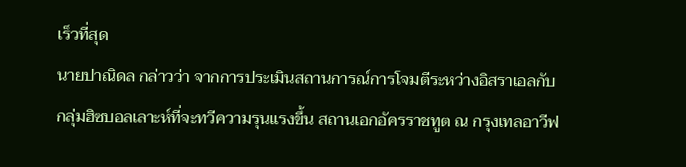เร็วที่สุด
นายปาณิดล กล่าวว่า จากการประเมินสถานการณ์การโจมตีระหว่างอิสราเอลกับกลุ่มฮิซบอลเลาะห์ที่จะทวีความรุนแรงขึ้น สถานเอกอัครราชทูต ณ กรุงเทลอาวีฟ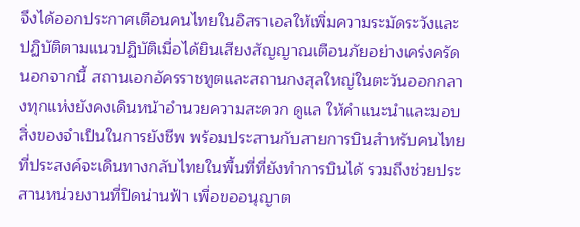จึงได้ออกประกาศเตือนคนไทยในอิสราเอลให้เพิ่มความระมัดระวังและปฏิบัติตามแนวปฏิบัติเมื่อได้ยินเสียงสัญญาณเตือนภัยอย่างเคร่งครัด นอกจากนี้ สถานเอกอัครราชทูตและสถานกงสุลใหญ่ในตะวันออกกลางทุกแห่งยังคงเดินหน้าอำนวยความสะดวก ดูแล ให้คำแนะนำและมอบสิ่งของจำเป็นในการยังชีพ พร้อมประสานกับสายการบินสำหรับคนไทยที่ประสงค์จะเดินทางกลับไทยในพื้นที่ที่ยังทำการบินได้ รวมถึงช่วยประสานหน่วยงานที่ปิดน่านฟ้า เพื่อขออนุญาต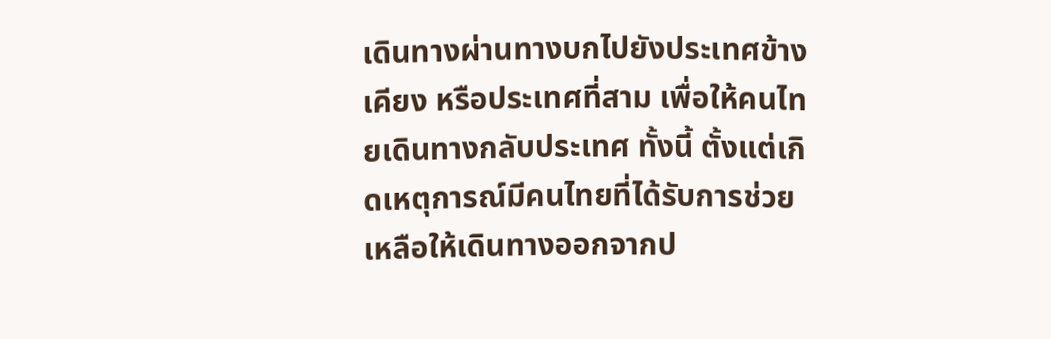เดินทางผ่านทางบกไปยังประเทศข้างเคียง หรือประเทศที่สาม เพื่อให้คนไทยเดินทางกลับประเทศ ทั้งนี้ ตั้งแต่เกิดเหตุการณ์มีคนไทยที่ได้รับการช่วยเหลือให้เดินทางออกจากป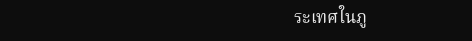ระเทศในภู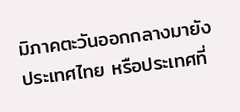มิภาคตะวันออกกลางมายังประเทศไทย หรือประเทศที่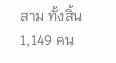สาม ทั้งสิ้น 1,149 คน